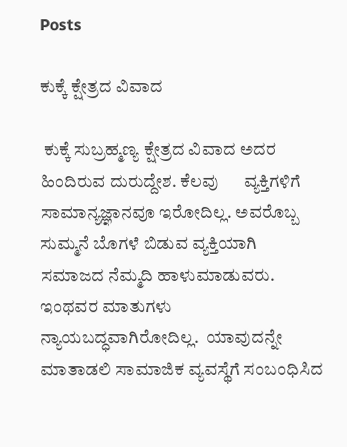Posts

ಕುಕ್ಕೆ ಕ್ಷೇತ್ರದ ವಿವಾದ

 ಕುಕ್ಕೆ ಸುಬ್ರಹ್ಮಣ್ಯ ಕ್ಷೇತ್ರದ ವಿವಾದ ಅದರ ಹಿಂದಿರುವ ದುರುದ್ದೇಶ. ಕೆಲವು      ವ್ಯಕ್ತಿಗಳಿಗೆ ಸಾಮಾನ್ಯಜ್ಞಾನವೂ ಇರೋದಿಲ್ಲ. ಅವರೊಬ್ಬ ಸುಮ್ಮನೆ ಬೊಗಳೆ ಬಿಡುವ ವ್ಯಕ್ತಿಯಾಗಿ ಸಮಾಜದ ನೆಮ್ಮದಿ ಹಾಳುಮಾಡುವರು. ಇಂಥವರ ಮಾತುಗಳು ನ್ಯಾಯಬದ್ಧವಾಗಿರೋದಿಲ್ಲ.  ಯಾವುದನ್ನೇ ಮಾತಾಡಲಿ ಸಾಮಾಜಿಕ ವ್ಯವಸ್ಥೆಗೆ ಸಂಬಂಧಿಸಿದ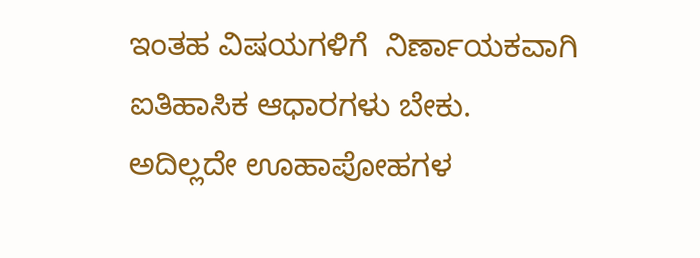ಇಂತಹ ವಿಷಯಗಳಿಗೆ  ನಿರ್ಣಾಯಕವಾಗಿ ಐತಿಹಾಸಿಕ ಆಧಾರಗಳು ಬೇಕು.  ಅದಿಲ್ಲದೇ ಊಹಾಪೋಹಗಳ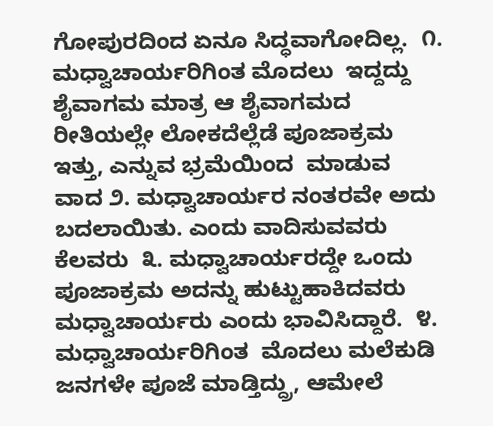ಗೋಪುರದಿಂದ ಏನೂ ಸಿದ್ಧವಾಗೋದಿಲ್ಲ.  ೧. ಮಧ್ವಾಚಾರ್ಯರಿಗಿಂತ ಮೊದಲು  ಇದ್ದದ್ದು ಶೈವಾಗಮ ಮಾತ್ರ ಆ ಶೈವಾಗಮದ ರೀತಿಯಲ್ಲೇ ಲೋಕದೆಲ್ಲೆಡೆ ಪೂಜಾಕ್ರಮ ಇತ್ತು, ಎನ್ನುವ ಭ್ರಮೆಯಿಂದ  ಮಾಡುವ ವಾದ ೨. ಮಧ್ವಾಚಾರ್ಯರ ನಂತರವೇ ಅದು ಬದಲಾಯಿತು. ಎಂದು ವಾದಿಸುವವರು ಕೆಲವರು  ೩. ಮಧ್ವಾಚಾರ್ಯರದ್ದೇ ಒಂದು ಪೂಜಾಕ್ರಮ ಅದನ್ನು ಹುಟ್ಟುಹಾಕಿದವರು ಮಧ್ವಾಚಾರ್ಯರು ಎಂದು ಭಾವಿಸಿದ್ದಾರೆ.  ೪. ಮಧ್ವಾಚಾರ್ಯರಿಗಿಂತ  ಮೊದಲು ಮಲೆಕುಡಿ ಜನಗಳೇ ಪೂಜೆ ಮಾಡ್ತಿದ್ದ್ರು, ಆಮೇಲೆ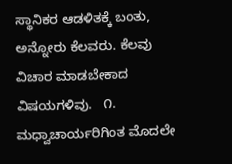ಸ್ಥಾನಿಕರ ಆಡಳಿತಕ್ಕೆ ಬಂತು, ಅನ್ನೋರು ಕೆಲವರು. ಕೆಲವು ವಿಚಾರ ಮಾಡಬೇಕಾದ ವಿಷಯಗಳಿವು.   ೧. ಮಧ್ವಾಚಾರ್ಯರಿಗಿಂತ ಮೊದಲೇ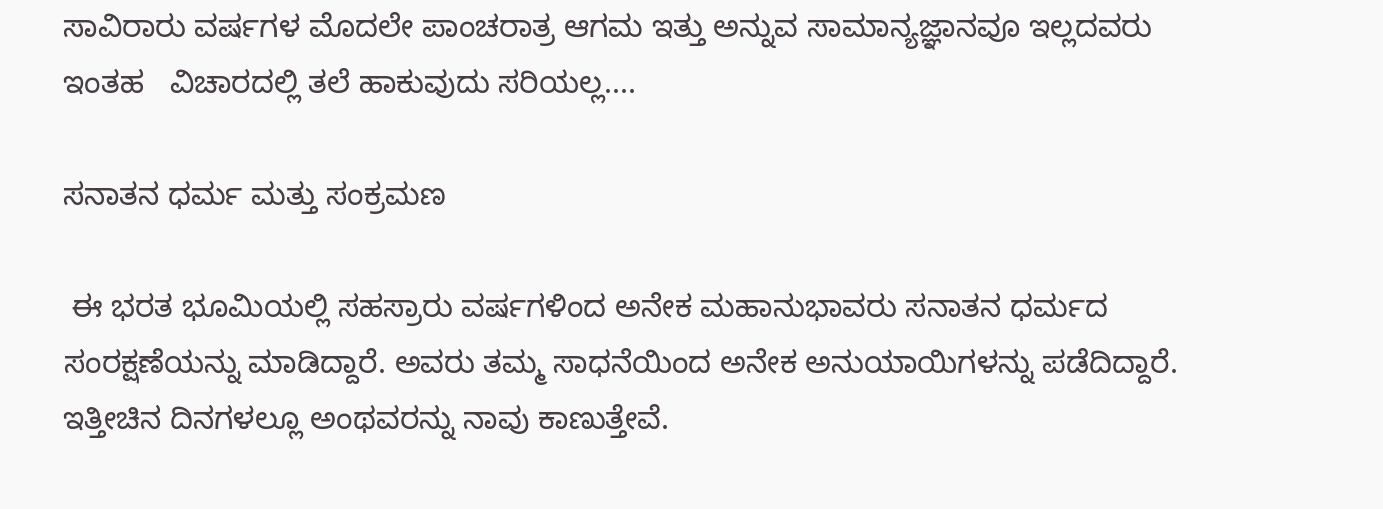ಸಾವಿರಾರು ವರ್ಷಗಳ ಮೊದಲೇ ಪಾಂಚರಾತ್ರ ಆಗಮ ಇತ್ತು ಅನ್ನುವ ಸಾಮಾನ್ಯಜ್ಞಾನವೂ ಇಲ್ಲದವರು ಇಂತಹ   ವಿಚಾರದಲ್ಲಿ ತಲೆ ಹಾಕುವುದು ಸರಿಯಲ್ಲ....

ಸನಾತನ ಧರ್ಮ ಮತ್ತು ಸಂಕ್ರಮಣ

 ಈ ಭರತ ಭೂಮಿಯಲ್ಲಿ ಸಹಸ್ರಾರು ವರ್ಷಗಳಿಂದ ಅನೇಕ ಮಹಾನುಭಾವರು ಸನಾತನ ಧರ್ಮದ ಸಂರಕ್ಷಣೆಯನ್ನು ಮಾಡಿದ್ದಾರೆ. ಅವರು ತಮ್ಮ ಸಾಧನೆಯಿಂದ ಅನೇಕ ಅನುಯಾಯಿಗಳನ್ನು ಪಡೆದಿದ್ದಾರೆ. ಇತ್ತೀಚಿನ ದಿನಗಳಲ್ಲೂ ಅಂಥವರನ್ನು ನಾವು ಕಾಣುತ್ತೇವೆ.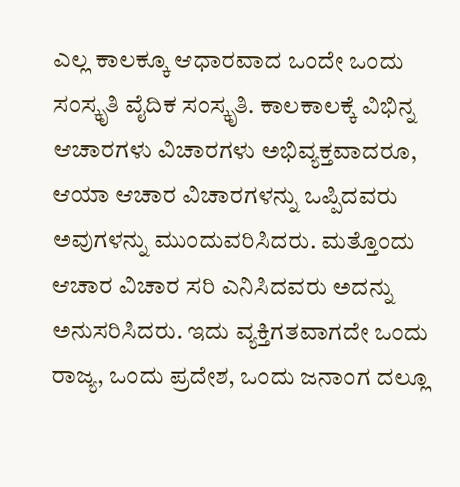ಎಲ್ಲ ಕಾಲಕ್ಕೂ ಆಧಾರವಾದ ಒಂದೇ ಒಂದು ಸಂಸ್ಕೃತಿ ವೈದಿಕ ಸಂಸ್ಕೃತಿ. ಕಾಲಕಾಲಕ್ಕೆ ವಿಭಿನ್ನ ಆಚಾರಗಳು ವಿಚಾರಗಳು ಅಭಿವ್ಯಕ್ತವಾದರೂ, ಆಯಾ ಆಚಾರ ವಿಚಾರಗಳನ್ನು ಒಪ್ಪಿದವರು ಅವುಗಳನ್ನು ಮುಂದುವರಿಸಿದರು. ಮತ್ತೊಂದು ಆಚಾರ ವಿಚಾರ ಸರಿ ಎನಿಸಿದವರು ಅದನ್ನು ಅನುಸರಿಸಿದರು. ಇದು ವ್ಯಕ್ತಿಗತವಾಗದೇ ಒಂದು ರಾಜ್ಯ, ಒಂದು ಪ್ರದೇಶ, ಒಂದು ಜನಾಂಗ ದಲ್ಲೂ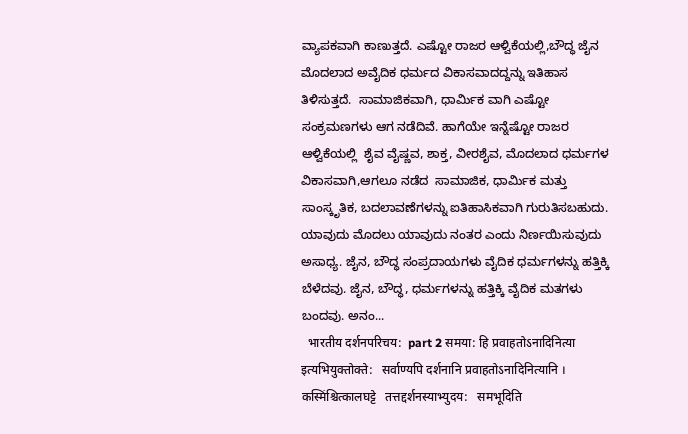ವ್ಯಾಪಕವಾಗಿ ಕಾಣುತ್ತದೆ. ಎಷ್ಟೋ ರಾಜರ ಆಳ್ವಿಕೆಯಲ್ಲಿ,ಬೌದ್ಧ ಜೈನ ಮೊದಲಾದ ಅವೈದಿಕ ಧರ್ಮದ ವಿಕಾಸವಾದದ್ದನ್ನು ಇತಿಹಾಸ ತಿಳಿಸುತ್ತದೆ.  ಸಾಮಾಜಿಕವಾಗಿ, ಧಾರ್ಮಿಕ ವಾಗಿ ಎಷ್ಟೋ ಸಂಕ್ರಮಣಗಳು ಆಗ ನಡೆದಿವೆ. ಹಾಗೆಯೇ ಇನ್ನೆಷ್ಟೋ ರಾಜರ ಆಳ್ವಿಕೆಯಲ್ಲಿ  ಶೈವ ವೈಷ್ಣವ, ಶಾಕ್ತ, ವೀರಶೈವ, ಮೊದಲಾದ ಧರ್ಮಗಳ ವಿಕಾಸವಾಗಿ,ಆಗಲೂ ನಡೆದ  ಸಾಮಾಜಿಕ, ಧಾರ್ಮಿಕ ಮತ್ತು ಸಾಂಸ್ಕೃತಿಕ, ಬದಲಾವಣೆಗಳನ್ನು ಐತಿಹಾಸಿಕವಾಗಿ ಗುರುತಿಸಬಹುದು. ಯಾವುದು ಮೊದಲು ಯಾವುದು ನಂತರ ಎಂದು ನಿರ್ಣಯಿಸುವುದು ಅಸಾಧ್ಯ. ಜೈನ, ಬೌದ್ಧ ಸಂಪ್ರದಾಯಗಳು ವೈದಿಕ ಧರ್ಮಗಳನ್ನು ಹತ್ತಿಕ್ಕಿ ಬೆಳೆದವು. ಜೈನ, ಬೌದ್ಧ, ಧರ್ಮಗಳನ್ನು ಹತ್ತಿಕ್ಕಿ ವೈದಿಕ ಮತಗಳು ಬಂದವು. ಅನಂ...
  भारतीय दर्शनपरिचय:  part 2 समया: हि प्रवाहतोऽनादिनित्या इत्यभियुक्तोक्ते:   सर्वाण्यपि दर्शनानि प्रवाहतोऽनादिनित्यानि । कस्मिंश्चित्कालघट्टे   तत्तद्दर्शनस्याभ्युदय:   समभूदिति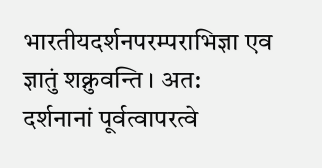भारतीयदर्शनपरम्पराभिज्ञा एव ज्ञातुं शक्नुवन्ति । अत:   दर्शनानां पूर्वत्वापरत्वे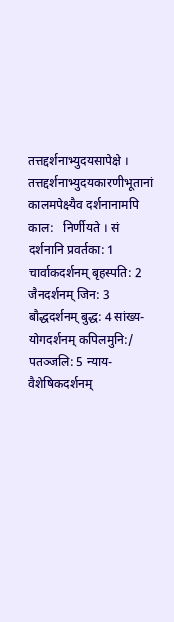तत्तद्दर्शनाभ्युदयसापेक्षे । तत्तद्दर्शनाभ्युदयकारणीभूतानां कालमपेक्ष्यैव दर्शनानामपि काल:   निर्णीयते । सं दर्शनानि प्रवर्तका: 1 चार्वाकदर्शनम् बृहस्पति: 2 जैनदर्शनम् जिन: 3 बौद्धदर्शनम् बुद्ध: 4 सांख्य- योगदर्शनम् कपिलमुनि:/ पतञ्जलि: 5 न्याय-वैशेषिकदर्शनम्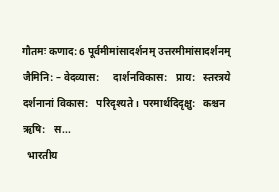गौतमः कणाद: 6 पूर्वमीमांसादर्शनम् उत्तरमीमांसादर्शनम् जैमिनि: – वेदव्यास:     दार्शनविकास:   प्राय:   स्तरत्रये दर्शनानां विकास:   परिदृश्यते । परमार्थदिदृक्षु:   कश्चन ऋषि:   स...
  भारतीय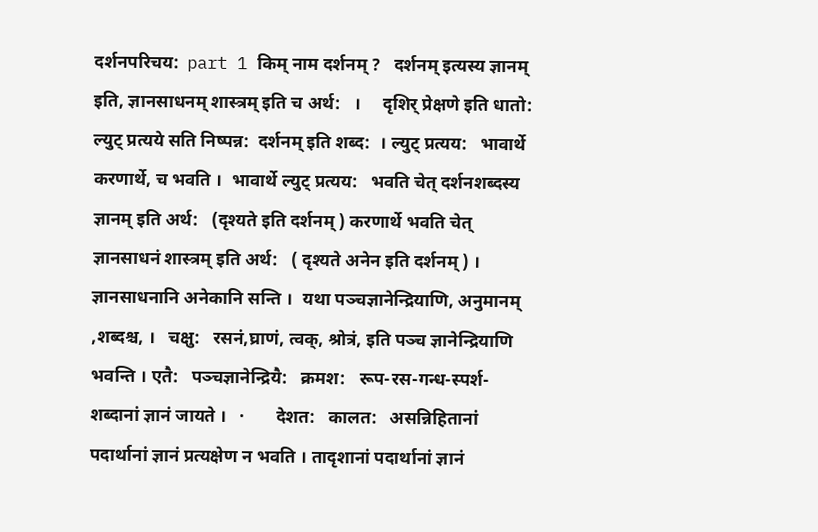दर्शनपरिचय:  part 1 किम् नाम दर्शनम् ?   दर्शनम् इत्यस्य ज्ञानम् इति, ज्ञानसाधनम् शास्त्रम् इति च अर्थ:   ।     दृशिर् प्रेक्षणे इति धातो:  ल्युट् प्रत्यये सति निष्पन्न:  दर्शनम् इति शब्द:  । ल्युट् प्रत्यय:   भावार्थे करणार्थे, च भवति ।  भावार्थे ल्युट् प्रत्यय:   भवति चेत् दर्शनशब्दस्य ज्ञानम् इति अर्थ:   (दृश्यते इति दर्शनम् ) करणार्थे भवति चेत् ज्ञानसाधनं शास्त्रम् इति अर्थ:   ( दृश्यते अनेन इति दर्शनम् ) । ज्ञानसाधनानि अनेकानि सन्ति ।  यथा पञ्चज्ञानेन्द्रियाणि, अनुमानम् ,शब्दश्च, ।   चक्षु:   रसनं,घ्राणं, त्वक्, श्रोत्रं, इति पञ्च ज्ञानेन्द्रियाणि भवन्ति । एतै:   पञ्चज्ञानेन्द्रियै:   क्रमश:   रूप-रस-गन्ध-स्पर्श-शब्दानां ज्ञानं जायते ।   ·       देशत:   कालत:   असन्निहितानां पदार्थानां ज्ञानं प्रत्यक्षेण न भवति । तादृशानां पदार्थानां ज्ञानं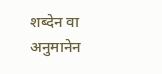शब्देन वा अनुमानेन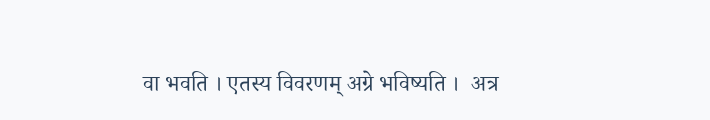वा भवति । एतस्य विवरणम् अग्रे भविष्यति ।  अत्र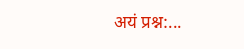अयं प्रश्न:...